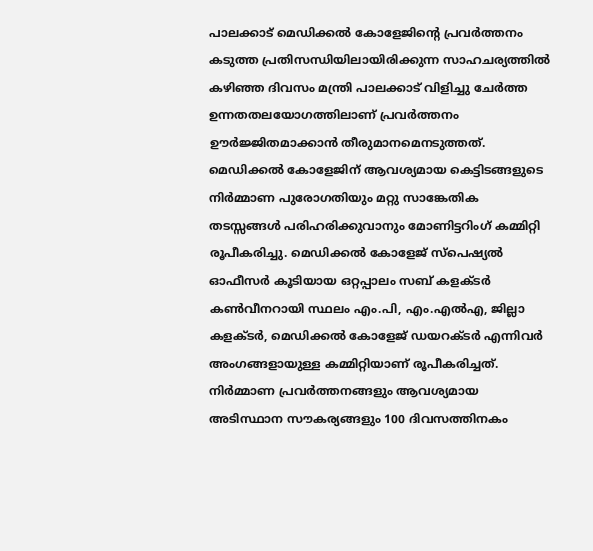പാലക്കാട് മെഡിക്കൽ കോളേജിന്റെ പ്രവർത്തനം കടുത്ത പ്രതിസന്ധിയിലായിരിക്കുന്ന സാഹചര്യത്തിൽ കഴിഞ്ഞ ദിവസം മന്ത്രി പാലക്കാട് വിളിച്ചു ചേർത്ത ഉന്നതതലയോഗത്തിലാണ് പ്രവർത്തനം ഊർജ്ജിതമാക്കാൻ തീരുമാനമെനടുത്തത്. മെഡിക്കൽ കോളേജിന് ആവശ്യമായ കെട്ടിടങ്ങളുടെ നിർമ്മാണ പുരോഗതിയും മറ്റു സാങ്കേതിക തടസ്സങ്ങൾ പരിഹരിക്കുവാനും മോണിട്ടറിംഗ് കമ്മിറ്റി രൂപീകരിച്ചു. മെഡിക്കൽ കോളേജ് സ്പെഷ്യൽ ഓഫീസർ കൂടിയായ ഒറ്റപ്പാലം സബ് കളക്ടർ കൺവീനറായി സ്ഥലം എം.പി, എം.എൽഎ, ജില്ലാ കളക്ടർ, മെഡിക്കൽ കോളേജ് ഡയറക്ടർ എന്നിവർ അംഗങ്ങളായുള്ള കമ്മിറ്റിയാണ് രൂപീകരിച്ചത്. നിർമ്മാണ പ്രവർത്തനങ്ങളും ആവശ്യമായ അടിസ്ഥാന സൗകര്യങ്ങളും 100 ദിവസത്തിനകം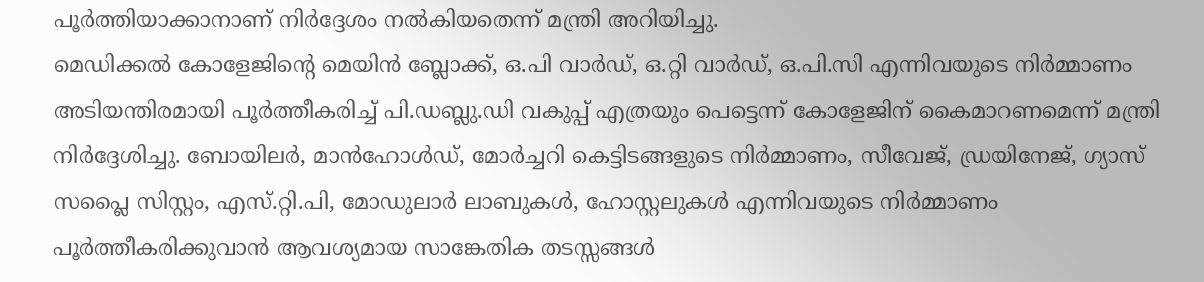പൂർത്തിയാക്കാനാണ് നിർദ്ദേശം നൽകിയതെന്ന് മന്ത്രി അറിയിച്ചു.
മെഡിക്കൽ കോളേജിന്റെ മെയിൻ ബ്ലോക്ക്, ഒ.പി വാർഡ്, ഒ.റ്റി വാർഡ്, ഒ.പി.സി എന്നിവയുടെ നിർമ്മാണം അടിയന്തിരമായി പൂർത്തീകരിച്ച് പി.ഡബ്ലു.ഡി വകുപ്പ് എത്രയും പെട്ടെന്ന് കോളേജിന് കൈമാറണമെന്ന് മന്ത്രി നിർദ്ദേശിച്ചു. ബോയിലർ, മാൻഹോൾഡ്, മോർച്ചറി കെട്ടിടങ്ങളുടെ നിർമ്മാണം, സീവേജ്, ഡ്രയിനേജ്, ഗ്യാസ് സപ്ലൈ സിസ്റ്റം, എസ്.റ്റി.പി, മോഡുലാർ ലാബുകൾ, ഹോസ്റ്റലുകൾ എന്നിവയുടെ നിർമ്മാണം പൂർത്തീകരിക്കുവാൻ ആവശ്യമായ സാങ്കേതിക തടസ്സങ്ങൾ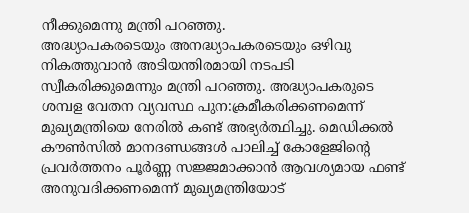നീക്കുമെന്നു മന്ത്രി പറഞ്ഞു.
അദ്ധ്യാപകരടെയും അനദ്ധ്യാപകരടെയും ഒഴിവു നികത്തുവാൻ അടിയന്തിരമായി നടപടി സ്വീകരിക്കുമെന്നും മന്ത്രി പറഞ്ഞു. അദ്ധ്യാപകരുടെ ശമ്പള വേതന വ്യവസ്ഥ പുന:ക്രമീകരിക്കണമെന്ന് മുഖ്യമന്ത്രിയെ നേരിൽ കണ്ട് അഭ്യർത്ഥിച്ചു. മെഡിക്കൽ കൗൺസിൽ മാനദണ്ഡങ്ങൾ പാലിച്ച് കോളേജിന്റെ പ്രവർത്തനം പൂർണ്ണ സജ്ജമാക്കാൻ ആവശ്യമായ ഫണ്ട് അനുവദിക്കണമെന്ന് മുഖ്യമന്ത്രിയോട്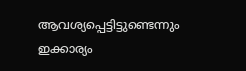ആവശ്യപ്പെട്ടിട്ടുണ്ടെന്നും ഇക്കാര്യം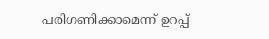പരിഗണിക്കാമെന്ന് ഉറപ്പ്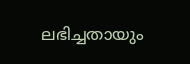ലഭിച്ചതായും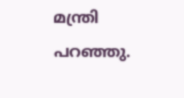മന്ത്രി പറഞ്ഞു.